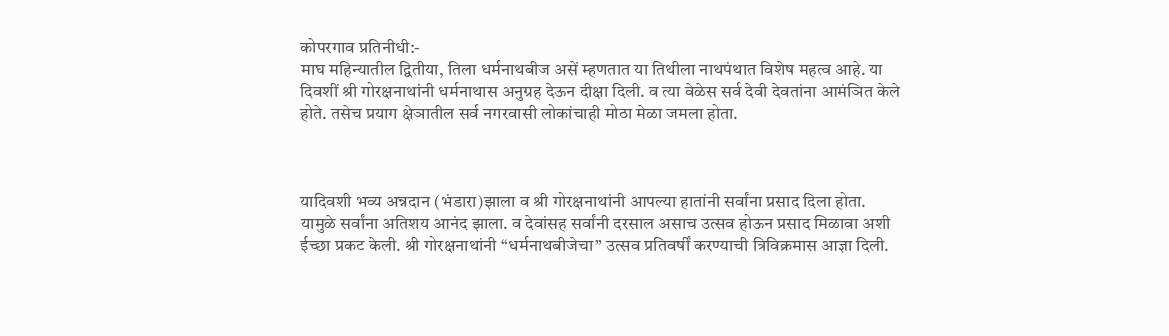कोपरगाव प्रतिनीधी:-
माघ महिन्यातील द्वितीया, तिला धर्मनाथबीज असें म्हणतात या तिथीला नाथपंथात विशेष महत्व आहे. या दिवशीं श्री गोरक्षनाथांनी धर्मनाथास अनुग्रह देऊन दीक्षा दिली. व त्या वेळेस सर्व देवी देवतांना आमंञित केले होते. तसेच प्रयाग क्षेञातील सर्व नगरवासी लोकांचाही मोठा मेळा जमला होता.



यादिवशी भव्य अन्नदान (भंडारा)झाला व श्री गोरक्षनाथांनी आपल्या हातांनी सर्वांना प्रसाद दिला होता. यामुळे सर्वांना अतिशय आनंद झाला. व देवांसह सर्वांनी दरसाल असाच उत्सव होऊन प्रसाद मिळावा अशी ईच्छा प्रकट केली. श्री गोरक्षनाथांनी “धर्मनाथबीजेचा” उत्सव प्रतिवर्षीं करण्याची त्रिविक्रमास आज्ञा दिली.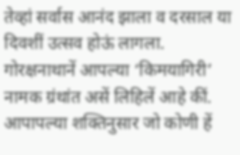तेव्हां सर्वास आनंद झाला व दरसाल या दिवशीं उत्सव होऊं लागला. गोरक्षनाथानें आपल्या ‘किमयागिरी’ नामक ग्रंथांत असें लिहिलें आहे कीं. आपापल्या शक्तिनुसार जो कोणी हें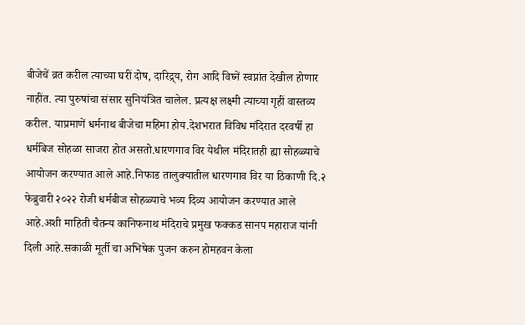बीजेचें व्रत करील त्याच्या घरीं दोष, दारिद्र्य, रोग आदि विघ्नें स्वप्नांत देखील होणार नाहींत. त्या पुरुषांचा संसार सुनियंत्रित चालेल. प्रत्यक्ष लक्ष्मी त्याच्या गृहीं वास्तव्य करील. याप्रमाणें धर्मनाथ बीजेचा महिमा होय.देशभरात विविध मंदिरात दरवर्षी हा धर्मबिज सोहळा साजरा होत असतो.धारणगाव विर येथील मंदिरातही ह्या सोहळ्याचे आयोजन करण्यात आले आहे.निफाड तालुक्यातील धारणगाव विर या ठिकाणी दि.२ फेब्रुवारी २०२२ रोजी धर्मबीज सोहळ्याचे भव्य दिव्य आयोजन करण्यात आले आहे.अशी माहिती चैतन्य कानिफनाथ मंदिराचे प्रमुख फक्कड सानप महाराज यांनी दिली आहे.सकाळी मूर्ती चा अभिषेक पुजन करुन होमहवन केला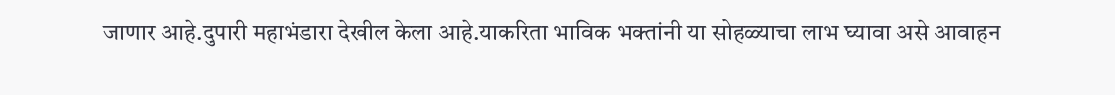जाणार आहे.दुपारी महाभंडारा देखील केला आहे.याकरिता भाविक भक्तांनी या सोहळ्याचा लाभ घ्यावा असे आवाहन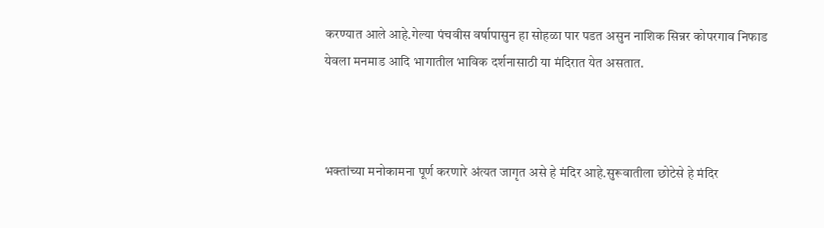करण्यात आले आहे.गेल्या पंचवीस वर्षापासुन हा सोहळा पार पडत असुन नाशिक सिन्नर कोपरगाव निफाड येवला मनमाड आदि भागातील भाविक दर्शनासाठी या मंदिरात येत असतात.



भक्तांच्या मनोकामना पूर्ण करणारे अंत्यत जागृत असे हे मंदिर आहे.सुरूवातीला छोटेसे हे मंदिर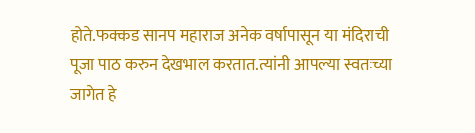होते.फक्कड सानप महाराज अनेक वर्षापासून या मंदिराची पूजा पाठ करुन देखभाल करतात.त्यांनी आपल्या स्वतःच्या जागेत हे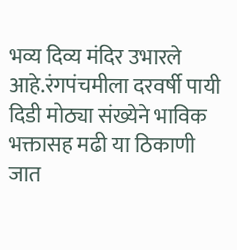भव्य दिव्य मंदिर उभारले आहे.रंगपंचमीला दरवर्षी पायी दिडी मोठ्या संख्येने भाविक भक्तासह मढी या ठिकाणी जात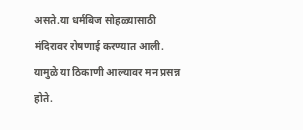असते.या धर्मबिज सोहळ्यासाठी मंदिरावर रोषणाई करण्यात आली. यामुळे या ठिकाणी आल्यावर मन प्रसन्न होते.